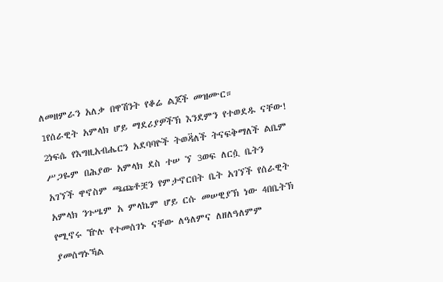ለመዘምራን አለቃ በዋሽንት የቆሬ ልጆች መዝሙር።
1የሰራዊት አምላክ ሆይ ማደሪያዎችኽ እንደምን የተወደዱ ናቸው! 2ነፍሴ የእግዚአብሔርን አደባባዮች ትወዳ፟ለች ትናፍቅማለች ልቤም ሥጋዬም በሕያው አምላክ ደስ ተሠ ኘ 3ወፍ ለርሷ ቤትን አገኘች ዋኖስም ጫጩቶቿን የምታኖርበት ቤት አገኘች የሰራዊት አምላክ ንጉሤም አ ምላኬም ሆይ ርሱ መሠዊያኽ ነው 4በቤትኽ የሚኖሩ ዅሉ የተመሰገኑ ናቸው ለዓለምና ለዘለዓለምም ያመሰግኑኻል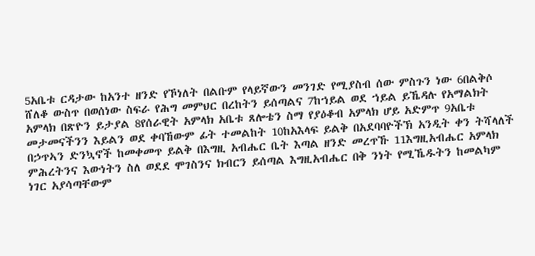5አቤቱ ርዳታው ከአንተ ዘንድ የኾነለት በልቡም የላይኛውን መንገድ የሚያስብ ሰው ምስጉን ነው 6በልቅሶ ሸለቆ ውስጥ በወሰነው ስፍራ የሕግ መምህር በረከትን ይሰጣልና 7ከኀይል ወደ ኀይል ይኼዳሉ የአማልክት አምላክ በጽዮን ይታያል 8የሰራዊት አምላክ አቤቱ ጸሎቴን ስማ የያዕቆብ አምላክ ሆይ አድምጥ 9አቤቱ መታመናችንን እይልን ወደ ቀባኸውም ፊት ተመልከት 10ከአእላፍ ይልቅ በአደባባዮችኽ አንዲት ቀን ትሻላለች በኃጥኣን ድንኳኖች ከመቀመጥ ይልቅ በእግዚ አብሔር ቤት እጣል ዘንድ መረጥኹ 11እግዚአብሔር አምላክ ምሕረትንና እውነትን ስለ ወደደ ሞገስንና ክብርን ይሰጣል እግዚአብሔር በቅ ንነት የሚኼዱትን ከመልካም ነገር አያሳጣቸውም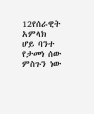12የሰራዊት አምላክ ሆይ ባንተ የታመነ ሰው ምስጉን ነው